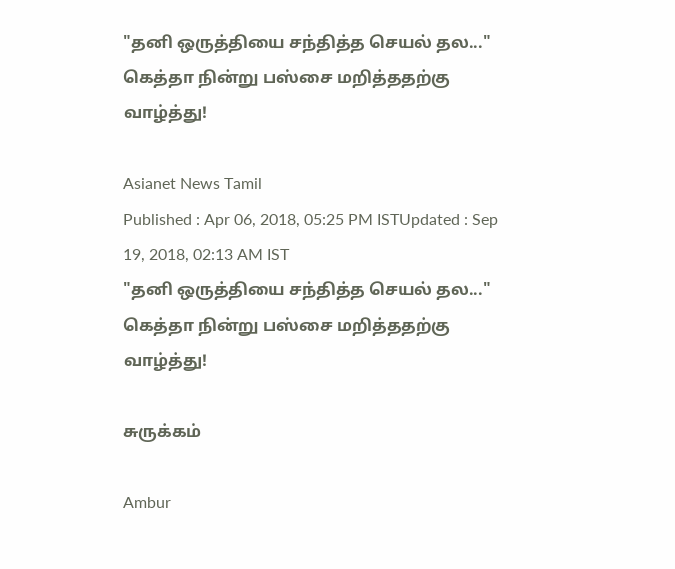"தனி ஒருத்தியை சந்தித்த செயல் தல..." கெத்தா நின்று பஸ்சை மறித்ததற்கு வாழ்த்து!

Asianet News Tamil
Published : Apr 06, 2018, 05:25 PM ISTUpdated : Sep 19, 2018, 02:13 AM IST
"தனி ஒருத்தியை சந்தித்த செயல் தல..." கெத்தா நின்று பஸ்சை மறித்ததற்கு வாழ்த்து!

சுருக்கம்

Ambur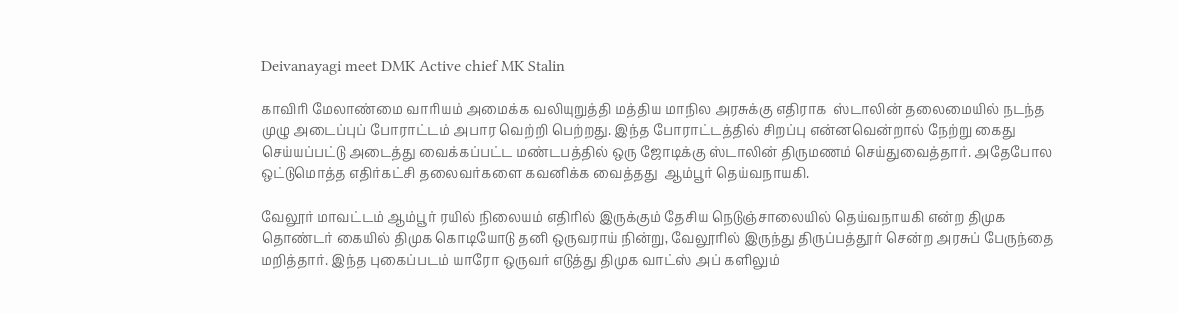Deivanayagi meet DMK Active chief MK Stalin

காவிரி மேலாண்மை வாரியம் அமைக்க வலியுறுத்தி மத்திய மாநில அரசுக்கு எதிராக  ஸ்டாலின் தலைமையில் நடந்த முழு அடைப்புப் போராட்டம் அபார வெற்றி பெற்றது. இந்த போராட்டத்தில் சிறப்பு என்னவென்றால் நேற்று கைது செய்யப்பட்டு அடைத்து வைக்கப்பட்ட மண்டபத்தில் ஒரு ஜோடிக்கு ஸ்டாலின் திருமணம் செய்துவைத்தார். அதேபோல ஒட்டுமொத்த எதிர்கட்சி தலைவர்களை கவனிக்க வைத்தது  ஆம்பூர் தெய்வநாயகி.

வேலூர் மாவட்டம் ஆம்பூர் ரயில் நிலையம் எதிரில் இருக்கும் தேசிய நெடுஞ்சாலையில் தெய்வநாயகி என்ற திமுக தொண்டர் கையில் திமுக கொடியோடு தனி ஒருவராய் நின்று, வேலூரில் இருந்து திருப்பத்தூர் சென்ற அரசுப் பேருந்தை மறித்தார். இந்த புகைப்படம் யாரோ ஒருவர் எடுத்து திமுக வாட்ஸ் அப் களிலும்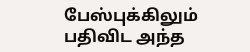பேஸ்புக்கிலும் பதிவிட அந்த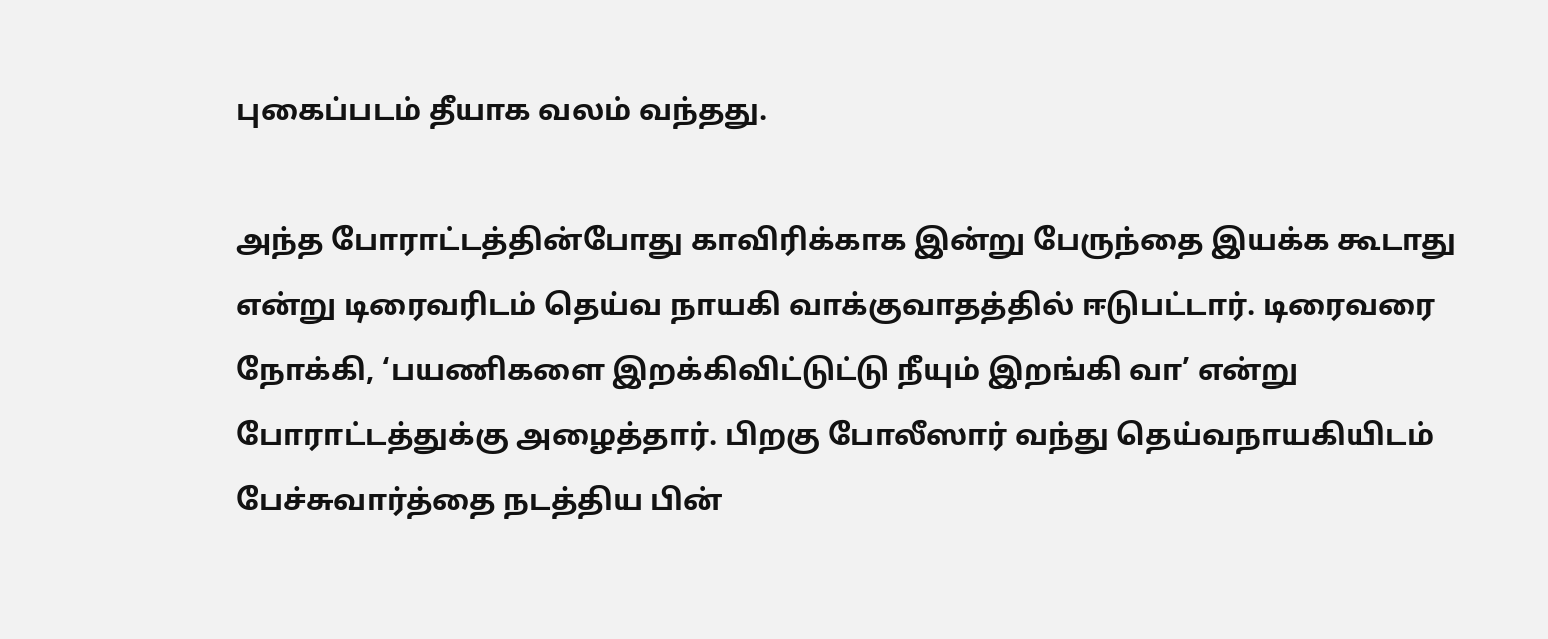புகைப்படம் தீயாக வலம் வந்தது.

அந்த போராட்டத்தின்போது காவிரிக்காக இன்று பேருந்தை இயக்க கூடாது என்று டிரைவரிடம் தெய்வ நாயகி வாக்குவாதத்தில் ஈடுபட்டார். டிரைவரை நோக்கி, ‘பயணிகளை இறக்கிவிட்டுட்டு நீயும் இறங்கி வா’ என்று போராட்டத்துக்கு அழைத்தார். பிறகு போலீஸார் வந்து தெய்வநாயகியிடம் பேச்சுவார்த்தை நடத்திய பின்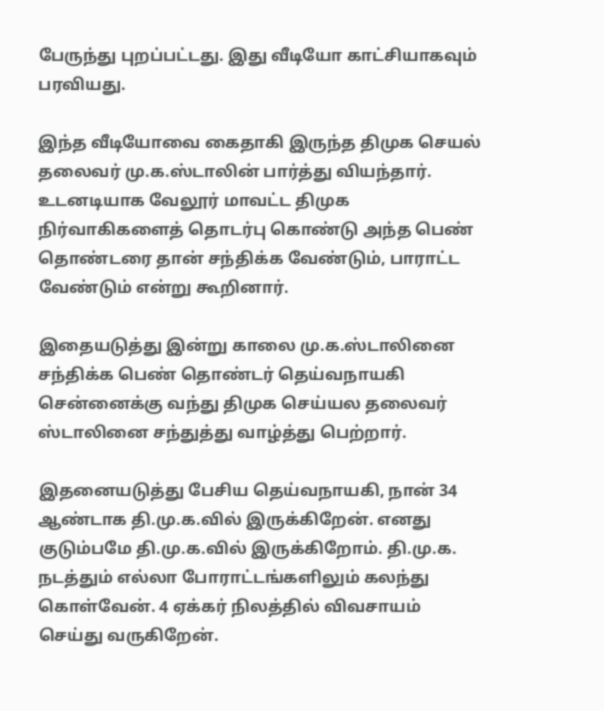பேருந்து புறப்பட்டது. இது வீடியோ காட்சியாகவும் பரவியது.

இந்த வீடியோவை கைதாகி இருந்த திமுக செயல் தலைவர் மு.க.ஸ்டாலின் பார்த்து வியந்தார். உடனடியாக வேலூர் மாவட்ட திமுக நிர்வாகிகளைத் தொடர்பு கொண்டு அந்த பெண் தொண்டரை தான் சந்திக்க வேண்டும், பாராட்ட வேண்டும் என்று கூறினார்.

இதையடுத்து இன்று காலை மு.க.ஸ்டாலினை சந்திக்க பெண் தொண்டர் தெய்வநாயகி சென்னைக்கு வந்து திமுக செய்யல தலைவர் ஸ்டாலினை சந்துத்து வாழ்த்து பெற்றார்.

இதனையடுத்து பேசிய தெய்வநாயகி, நான் 34 ஆண்டாக தி.மு.க.வில் இருக்கிறேன். எனது குடும்பமே தி.மு.க.வில் இருக்கிறோம். தி.மு.க. நடத்தும் எல்லா போராட்டங்களிலும் கலந்து கொள்வேன். 4 ஏக்கர் நிலத்தில் விவசாயம் செய்து வருகிறேன்.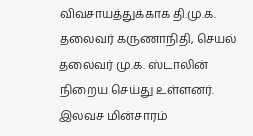விவசாயத்துக்காக தி.மு.க. தலைவர் கருணாநிதி, செயல் தலைவர் மு.க. ஸ்டாலின் நிறைய செய்து உள்ளனர். இலவச மின்சாரம்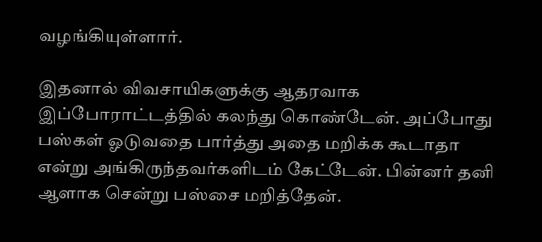வழங்கியுள்ளார்.

இதனால் விவசாயிகளுக்கு ஆதரவாக இப்போராட்டத்தில் கலந்து கொண்டேன். அப்போது பஸ்கள் ஓடுவதை பார்த்து அதை மறிக்க கூடாதா என்று அங்கிருந்தவர்களிடம் கேட்டேன். பின்னர் தனி ஆளாக சென்று பஸ்சை மறித்தேன்.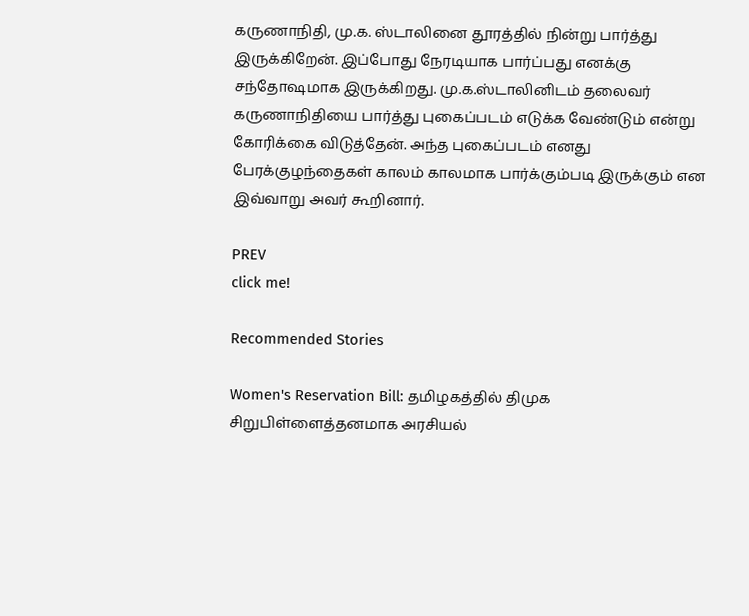கருணாநிதி, மு.க. ஸ்டாலினை தூரத்தில் நின்று பார்த்து இருக்கிறேன். இப்போது நேரடியாக பார்ப்பது எனக்கு சந்தோ‌ஷமாக இருக்கிறது. மு.க.ஸ்டாலினிடம் தலைவர் கருணாநிதியை பார்த்து புகைப்படம் எடுக்க வேண்டும் என்று கோரிக்கை விடுத்தேன். அந்த புகைப்படம் எனது பேரக்குழந்தைகள் காலம் காலமாக பார்க்கும்படி இருக்கும் என இவ்வாறு அவர் கூறினார்.

PREV
click me!

Recommended Stories

Women's Reservation Bill: தமிழகத்தில் திமுக சிறுபிள்ளைத்தனமாக அரசியல்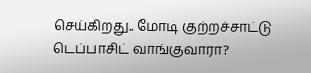செய்கிறது.. மோடி குற்றச்சாட்டு
டெப்பாசிட் வாங்குவாரா?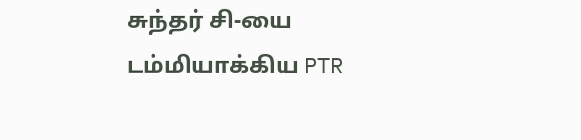சுந்தர் சி-யை டம்மியாக்கிய PTR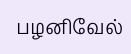பழனிவேல்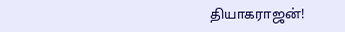தியாகராஜன்!